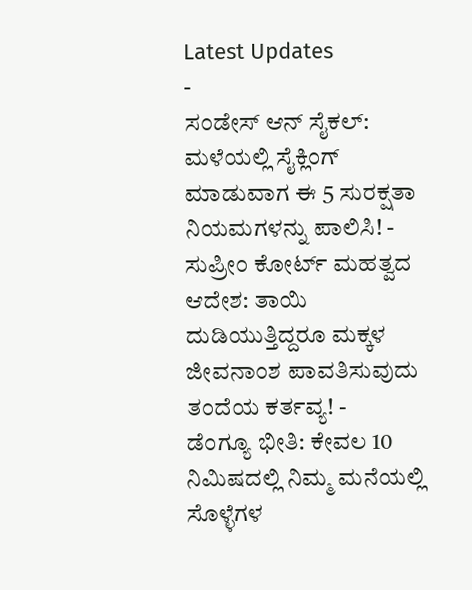Latest Updates
-
ಸಂಡೇಸ್ ಆನ್ ಸೈಕಲ್: ಮಳೆಯಲ್ಲಿ ಸೈಕ್ಲಿಂಗ್ ಮಾಡುವಾಗ ಈ 5 ಸುರಕ್ಷತಾ ನಿಯಮಗಳನ್ನು ಪಾಲಿಸಿ! -
ಸುಪ್ರೀಂ ಕೋರ್ಟ್ ಮಹತ್ವದ ಆದೇಶ: ತಾಯಿ ದುಡಿಯುತ್ತಿದ್ದರೂ ಮಕ್ಕಳ ಜೀವನಾಂಶ ಪಾವತಿಸುವುದು ತಂದೆಯ ಕರ್ತವ್ಯ! -
ಡೆಂಗ್ಯೂ ಭೀತಿ: ಕೇವಲ 10 ನಿಮಿಷದಲ್ಲಿ ನಿಮ್ಮ ಮನೆಯಲ್ಲಿ ಸೊಳ್ಳೆಗಳ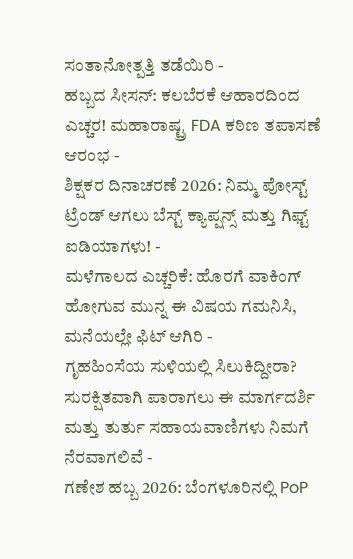ಸಂತಾನೋತ್ಪತ್ತಿ ತಡೆಯಿರಿ -
ಹಬ್ಬದ ಸೀಸನ್: ಕಲಬೆರಕೆ ಆಹಾರದಿಂದ ಎಚ್ಚರ! ಮಹಾರಾಷ್ಟ್ರ FDA ಕಠಿಣ ತಪಾಸಣೆ ಆರಂಭ -
ಶಿಕ್ಷಕರ ದಿನಾಚರಣೆ 2026: ನಿಮ್ಮ ಪೋಸ್ಟ್ ಟ್ರೆಂಡ್ ಆಗಲು ಬೆಸ್ಟ್ ಕ್ಯಾಪ್ಷನ್ಸ್ ಮತ್ತು ಗಿಫ್ಟ್ ಐಡಿಯಾಗಳು! -
ಮಳೆಗಾಲದ ಎಚ್ಚರಿಕೆ: ಹೊರಗೆ ವಾಕಿಂಗ್ ಹೋಗುವ ಮುನ್ನ ಈ ವಿಷಯ ಗಮನಿಸಿ, ಮನೆಯಲ್ಲೇ ಫಿಟ್ ಆಗಿರಿ -
ಗೃಹಹಿಂಸೆಯ ಸುಳಿಯಲ್ಲಿ ಸಿಲುಕಿದ್ದೀರಾ? ಸುರಕ್ಷಿತವಾಗಿ ಪಾರಾಗಲು ಈ ಮಾರ್ಗದರ್ಶಿ ಮತ್ತು ತುರ್ತು ಸಹಾಯವಾಣಿಗಳು ನಿಮಗೆ ನೆರವಾಗಲಿವೆ -
ಗಣೇಶ ಹಬ್ಬ 2026: ಬೆಂಗಳೂರಿನಲ್ಲಿ PoP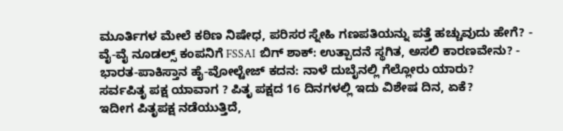ಮೂರ್ತಿಗಳ ಮೇಲೆ ಕಠಿಣ ನಿಷೇಧ, ಪರಿಸರ ಸ್ನೇಹಿ ಗಣಪತಿಯನ್ನು ಪತ್ತೆ ಹಚ್ಚುವುದು ಹೇಗೆ? -
ವೈ-ವೈ ನೂಡಲ್ಸ್ ಕಂಪನಿಗೆ FSSAI ಬಿಗ್ ಶಾಕ್: ಉತ್ಪಾದನೆ ಸ್ಥಗಿತ, ಅಸಲಿ ಕಾರಣವೇನು? -
ಭಾರತ-ಪಾಕಿಸ್ತಾನ ಹೈ-ವೋಲ್ಟೇಜ್ ಕದನ: ನಾಳೆ ದುಬೈನಲ್ಲಿ ಗೆಲ್ಲೋರು ಯಾರು?
ಸರ್ವಪಿತೃ ಪಕ್ಷ ಯಾವಾಗ ? ಪಿತೃ ಪಕ್ಷದ 16 ದಿನಗಳಲ್ಲಿ ಇದು ವಿಶೇಷ ದಿನ, ಏಕೆ?
ಇದೀಗ ಪಿತೃಪಕ್ಷ ನಡೆಯುತ್ತಿದೆ,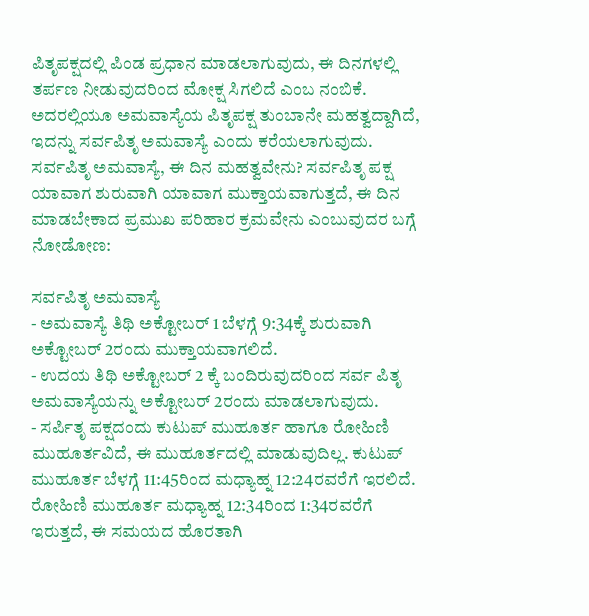ಪಿತೃಪಕ್ಷದಲ್ಲಿ ಪಿಂಡ ಪ್ರಧಾನ ಮಾಡಲಾಗುವುದು, ಈ ದಿನಗಳಲ್ಲಿ ತರ್ಪಣ ನೀಡುವುದರಿಂದ ಮೋಕ್ಷ ಸಿಗಲಿದೆ ಎಂಬ ನಂಬಿಕೆ. ಅದರಲ್ಲಿಯೂ ಅಮವಾಸ್ಯೆಯ ಪಿತೃಪಕ್ಷ ತುಂಬಾನೇ ಮಹತ್ವದ್ದಾಗಿದೆ, ಇದನ್ನು ಸರ್ವಪಿತೃ ಅಮವಾಸ್ಯೆ ಎಂದು ಕರೆಯಲಾಗುವುದು.
ಸರ್ವಪಿತೃ ಅಮವಾಸ್ಯೆ, ಈ ದಿನ ಮಹತ್ವವೇನು? ಸರ್ವಪಿತೃ ಪಕ್ಷ ಯಾವಾಗ ಶುರುವಾಗಿ ಯಾವಾಗ ಮುಕ್ತಾಯವಾಗುತ್ತದೆ, ಈ ದಿನ ಮಾಡಬೇಕಾದ ಪ್ರಮುಖ ಪರಿಹಾರ ಕ್ರಮವೇನು ಎಂಬುವುದರ ಬಗ್ಗೆ ನೋಡೋಣ:

ಸರ್ವಪಿತೃ ಅಮವಾಸ್ಯೆ
- ಅಮವಾಸ್ಯೆ ತಿಥಿ ಅಕ್ಟೋಬರ್ 1 ಬೆಳಗ್ಗೆ 9:34ಕ್ಕೆ ಶುರುವಾಗಿ ಅಕ್ಟೋಬರ್ 2ರಂದು ಮುಕ್ತಾಯವಾಗಲಿದೆ.
- ಉದಯ ತಿಥಿ ಅಕ್ಟೋಬರ್ 2 ಕ್ಕೆ ಬಂದಿರುವುದರಿಂದ ಸರ್ವ ಪಿತೃ ಅಮವಾಸ್ಯೆಯನ್ನು ಅಕ್ಟೋಬರ್ 2ರಂದು ಮಾಡಲಾಗುವುದು.
- ಸರ್ಪಿತೃ ಪಕ್ಷದಂದು ಕುಟುಪ್ ಮುಹೂರ್ತ ಹಾಗೂ ರೋಹಿಣಿ ಮುಹೂರ್ತವಿದೆ, ಈ ಮುಹೂರ್ತದಲ್ಲಿ ಮಾಡುವುದಿಲ್ಲ. ಕುಟುಪ್ ಮುಹೂರ್ತ ಬೆಳಗ್ಗೆ 11:45ರಿಂದ ಮಧ್ಯಾಹ್ನ 12:24ರವರೆಗೆ ಇರಲಿದೆ. ರೋಹಿಣಿ ಮುಹೂರ್ತ ಮಧ್ಯಾಹ್ನ 12:34ರಿಂದ 1:34ರವರೆಗೆ ಇರುತ್ತದೆ, ಈ ಸಮಯದ ಹೊರತಾಗಿ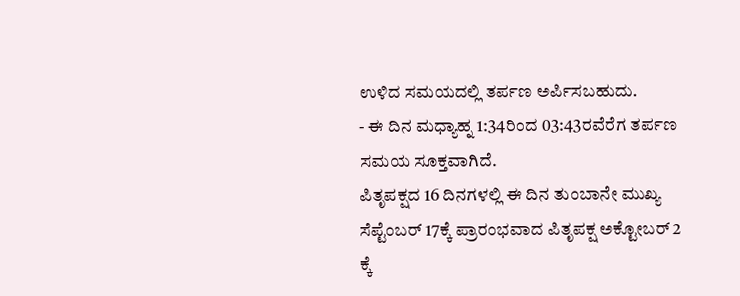ಉಳಿದ ಸಮಯದಲ್ಲಿ ತರ್ಪಣ ಅರ್ಪಿಸಬಹುದು.
- ಈ ದಿನ ಮಧ್ಯಾಹ್ನ 1:34ರಿಂದ 03:43ರವೆರೆಗ ತರ್ಪಣ ಸಮಯ ಸೂಕ್ತವಾಗಿದೆ.
ಪಿತೃಪಕ್ಷದ 16 ದಿನಗಳಲ್ಲಿ ಈ ದಿನ ತುಂಬಾನೇ ಮುಖ್ಯ
ಸೆಪ್ಟೆಂಬರ್ 17ಕ್ಕೆ ಪ್ರಾರಂಭವಾದ ಪಿತೃಪಕ್ಷ ಅಕ್ಟೋಬರ್ 2 ಕ್ಕೆ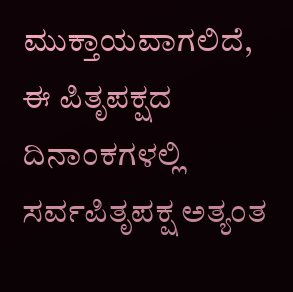ಮುಕ್ತಾಯವಾಗಲಿದೆ, ಈ ಪಿತೃಪಕ್ಷದ ದಿನಾಂಕಗಳಲ್ಲಿ ಸರ್ವಪಿತೃಪಕ್ಷ ಅತ್ಯಂತ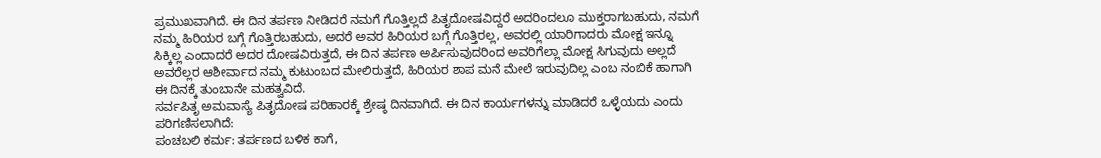ಪ್ರಮುಖವಾಗಿದೆ. ಈ ದಿನ ತರ್ಪಣ ನೀಡಿದರೆ ನಮಗೆ ಗೊತ್ತಿಲ್ಲದೆ ಪಿತೃದೋಷವಿದ್ದರೆ ಅದರಿಂದಲೂ ಮುಕ್ತರಾಗಬಹುದು, ನಮಗೆ ನಮ್ಮ ಹಿರಿಯರ ಬಗ್ಗೆ ಗೊತ್ತಿರಬಹುದು, ಅದರೆ ಅವರ ಹಿರಿಯರ ಬಗ್ಗೆ ಗೊತ್ತಿರಲ್ಲ, ಅವರಲ್ಲಿ ಯಾರಿಗಾದರು ಮೋಕ್ಷ ಇನ್ನೂ ಸಿಕ್ಕಿಲ್ಲ ಎಂದಾದರೆ ಅದರ ದೋಷವಿರುತ್ತದೆ, ಈ ದಿನ ತರ್ಪಣ ಅರ್ಪಿಸುವುದರಿಂದ ಅವರಿಗೆಲ್ಲಾ ಮೋಕ್ಷ ಸಿಗುವುದು ಅಲ್ಲದೆ ಅವರೆಲ್ಲರ ಆಶೀರ್ವಾದ ನಮ್ಮ ಕುಟುಂಬದ ಮೇಲಿರುತ್ತದೆ, ಹಿರಿಯರ ಶಾಪ ಮನೆ ಮೇಲೆ ಇರುವುದಿಲ್ಲ ಎಂಬ ನಂಬಿಕೆ ಹಾಗಾಗಿ ಈ ದಿನಕ್ಕೆ ತುಂಬಾನೇ ಮಹತ್ವವಿದೆ.
ಸರ್ವಪಿತೃ ಅಮವಾಸ್ಯೆ ಪಿತೃದೋಷ ಪರಿಹಾರಕ್ಕೆ ಶ್ರೇಷ್ಠ ದಿನವಾಗಿದೆ. ಈ ದಿನ ಕಾರ್ಯಗಳನ್ನು ಮಾಡಿದರೆ ಒಳ್ಳೆಯದು ಎಂದು ಪರಿಗಣಿಸಲಾಗಿದೆ:
ಪಂಚಬಲಿ ಕರ್ಮ: ತರ್ಪಣದ ಬಳಿಕ ಕಾಗೆ,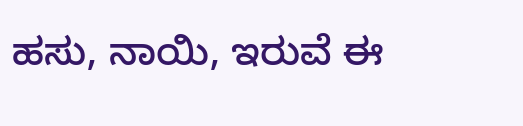ಹಸು, ನಾಯಿ, ಇರುವೆ ಈ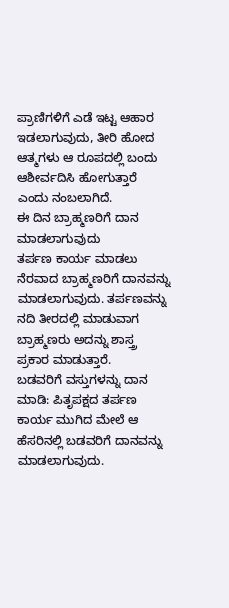ಪ್ರಾಣಿಗಳಿಗೆ ಎಡೆ ಇಟ್ಟ ಆಹಾರ ಇಡಲಾಗುವುದು, ತೀರಿ ಹೋದ ಆತ್ಮಗಳು ಆ ರೂಪದಲ್ಲಿ ಬಂದು ಆಶೀರ್ವದಿಸಿ ಹೋಗುತ್ತಾರೆ ಎಂದು ನಂಬಲಾಗಿದೆ.
ಈ ದಿನ ಬ್ರಾಹ್ಮಣರಿಗೆ ದಾನ ಮಾಡಲಾಗುವುದು
ತರ್ಪಣ ಕಾರ್ಯ ಮಾಡಲು ನೆರವಾದ ಬ್ರಾಹ್ಮಣರಿಗೆ ದಾನವನ್ನು ಮಾಡಲಾಗುವುದು. ತರ್ಪಣವನ್ನು ನದಿ ತೀರದಲ್ಲಿ ಮಾಡುವಾಗ ಬ್ರಾಹ್ಮಣರು ಅದನ್ನು ಶಾಸ್ತ್ರ ಪ್ರಕಾರ ಮಾಡುತ್ತಾರೆ.
ಬಡವರಿಗೆ ವಸ್ತುಗಳನ್ನು ದಾನ ಮಾಡಿ: ಪಿತೃಪಕ್ಷದ ತರ್ಪಣ ಕಾರ್ಯ ಮುಗಿದ ಮೇಲೆ ಆ ಹೆಸರಿನಲ್ಲಿ ಬಡವರಿಗೆ ದಾನವನ್ನು ಮಾಡಲಾಗುವುದು.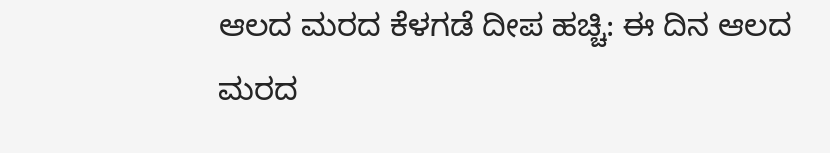ಆಲದ ಮರದ ಕೆಳಗಡೆ ದೀಪ ಹಚ್ಚಿ: ಈ ದಿನ ಆಲದ ಮರದ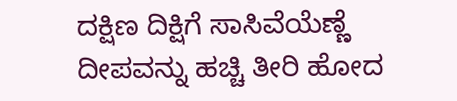ದಕ್ಷಿಣ ದಿಕ್ಷಿಗೆ ಸಾಸಿವೆಯೆಣ್ಣೆ ದೀಪವನ್ನು ಹಚ್ಚಿ ತೀರಿ ಹೋದ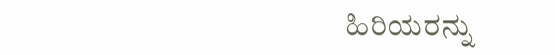ಹಿರಿಯರನ್ನು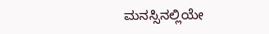ಮನಸ್ಸಿನಲ್ಲಿಯೇ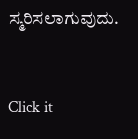ಸ್ಮರಿಸಲಾಗುವುದು.



Click it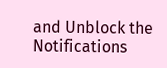and Unblock the Notifications